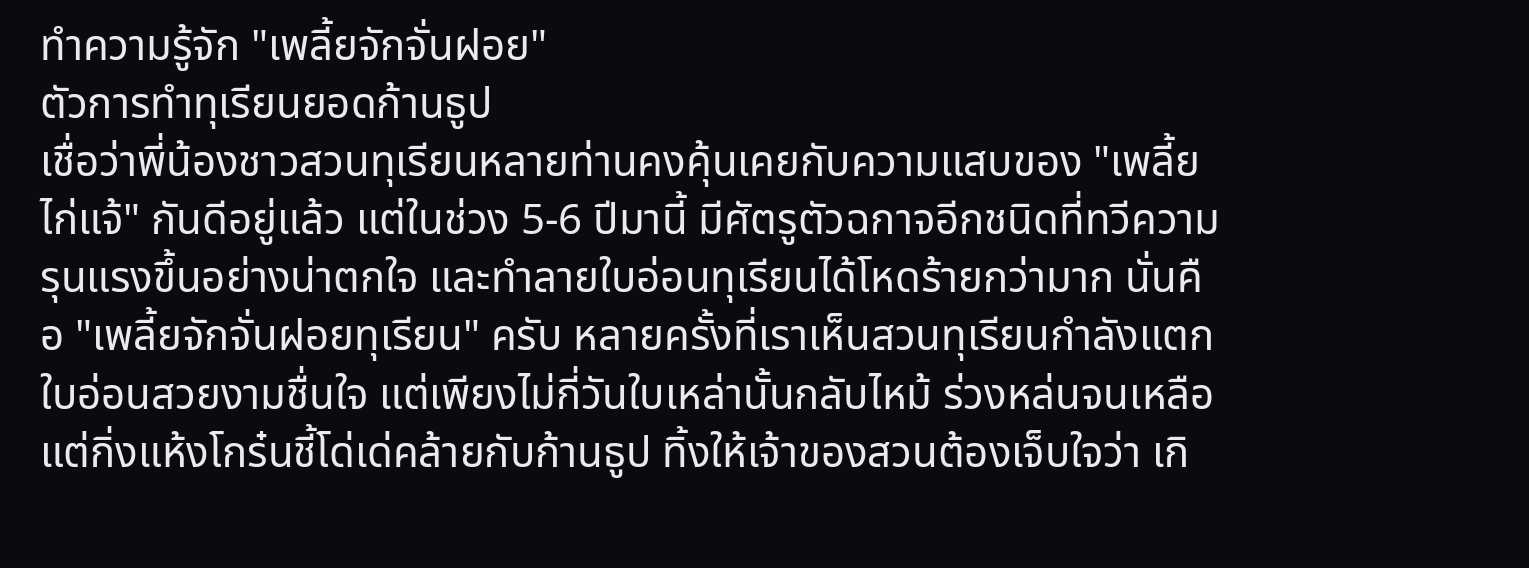ทำความรู้จัก "เพลี้ยจักจั่นฝอย"
ตัวการทำทุเรียนยอดก้านธูป
เชื่อว่าพี่น้องชาวสวนทุเรียนหลายท่านคงคุ้นเคยกับความแสบของ "เพลี้ยไก่แจ้" กันดีอยู่แล้ว แต่ในช่วง 5-6 ปีมานี้ มีศัตรูตัวฉกาจอีกชนิดที่ทวีความรุนแรงขึ้นอย่างน่าตกใจ และทำลายใบอ่อนทุเรียนได้โหดร้ายกว่ามาก นั่นคือ "เพลี้ยจักจั่นฝอยทุเรียน" ครับ หลายครั้งที่เราเห็นสวนทุเรียนกำลังแตกใบอ่อนสวยงามชื่นใจ แต่เพียงไม่กี่วันใบเหล่านั้นกลับไหม้ ร่วงหล่นจนเหลือแต่กิ่งแห้งโกร๋นชี้โด่เด่คล้ายกับก้านธูป ทิ้งให้เจ้าของสวนต้องเจ็บใจว่า เกิ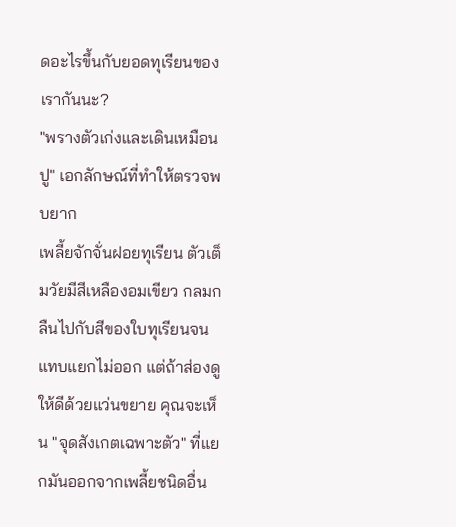ดอะไรขึ้นกับยอดทุเรียนของเรากันนะ?
"พรางตัวเก่งและเดินเหมือนปู" เอกลักษณ์ที่ทำให้ตรวจพบยาก
เพลี้ยจักจั่นฝอยทุเรียน ตัวเต็มวัยมีสีเหลืองอมเขียว กลมกลืนไปกับสีของใบทุเรียนจนแทบแยกไม่ออก แต่ถ้าส่องดูให้ดีด้วยแว่นขยาย คุณจะเห็น "จุดสังเกตเฉพาะตัว" ที่แยกมันออกจากเพลี้ยชนิดอื่น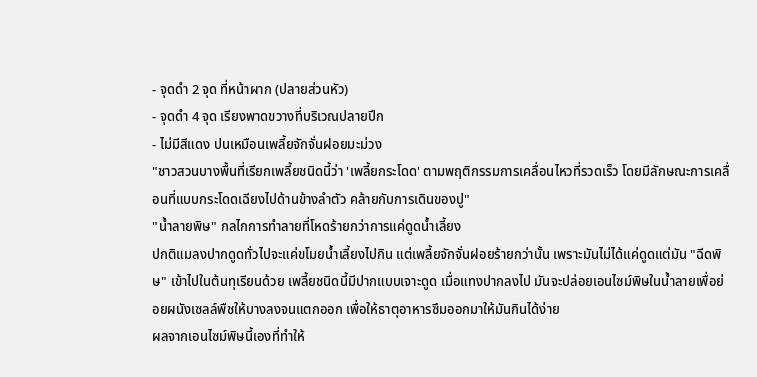- จุดดำ 2 จุด ที่หน้าผาก (ปลายส่วนหัว)
- จุดดำ 4 จุด เรียงพาดขวางที่บริเวณปลายปีก
- ไม่มีสีแดง ปนเหมือนเพลี้ยจักจั่นฝอยมะม่วง
"ชาวสวนบางพื้นที่เรียกเพลี้ยชนิดนี้ว่า 'เพลี้ยกระโดด' ตามพฤติกรรมการเคลื่อนไหวที่รวดเร็ว โดยมีลักษณะการเคลื่อนที่แบบกระโดดเฉียงไปด้านข้างลำตัว คล้ายกับการเดินของปู"
"น้ำลายพิษ" กลไกการทำลายที่โหดร้ายกว่าการแค่ดูดน้ำเลี้ยง
ปกติแมลงปากดูดทั่วไปจะแค่ขโมยน้ำเลี้ยงไปกิน แต่เพลี้ยจักจั่นฝอยร้ายกว่านั้น เพราะมันไม่ได้แค่ดูดแต่มัน "ฉีดพิษ" เข้าไปในต้นทุเรียนด้วย เพลี้ยชนิดนี้มีปากแบบเจาะดูด เมื่อแทงปากลงไป มันจะปล่อยเอนไซม์พิษในน้ำลายเพื่อย่อยผนังเซลล์พืชให้บางลงจนแตกออก เพื่อให้ธาตุอาหารซึมออกมาให้มันกินได้ง่าย
ผลจากเอนไซม์พิษนี้เองที่ทำให้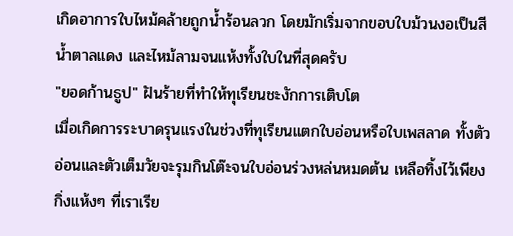เกิดอาการใบไหม้คล้ายถูกน้ำร้อนลวก โดยมักเริ่มจากขอบใบม้วนงอเป็นสีน้ำตาลแดง และไหม้ลามจนแห้งทั้งใบในที่สุดครับ
"ยอดก้านธูป" ฝันร้ายที่ทำให้ทุเรียนชะงักการเติบโต
เมื่อเกิดการระบาดรุนแรงในช่วงที่ทุเรียนแตกใบอ่อนหรือใบเพสลาด ทั้งตัวอ่อนและตัวเต็มวัยจะรุมกินโต๊ะจนใบอ่อนร่วงหล่นหมดต้น เหลือทิ้งไว้เพียงกิ่งแห้งๆ ที่เราเรีย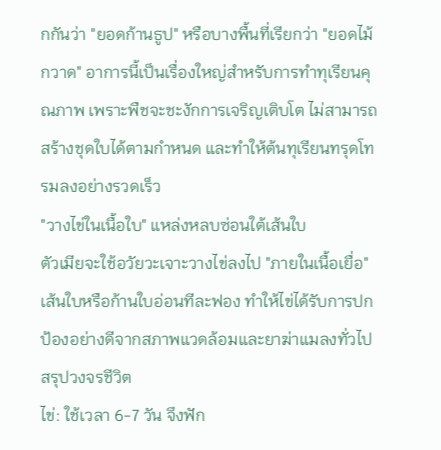กกันว่า "ยอดก้านธูป" หรือบางพื้นที่เรียกว่า "ยอดไม้กวาด" อาการนี้เป็นเรื่องใหญ่สำหรับการทำทุเรียนคุณภาพ เพราะพืชจะชะงักการเจริญเติบโต ไม่สามารถสร้างชุดใบได้ตามกำหนด และทำให้ต้นทุเรียนทรุดโทรมลงอย่างรวดเร็ว
"วางไข่ในเนื้อใบ" แหล่งหลบซ่อนใต้เส้นใบ
ตัวเมียจะใช้อวัยวะเจาะวางไข่ลงไป "ภายในเนื้อเยื่อ" เส้นใบหรือก้านใบอ่อนทีละฟอง ทำให้ไข่ได้รับการปกป้องอย่างดีจากสภาพแวดล้อมและยาฆ่าแมลงทั่วไป
สรุปวงจรชีวิต
ไข่: ใช้เวลา 6-7 วัน จึงฟัก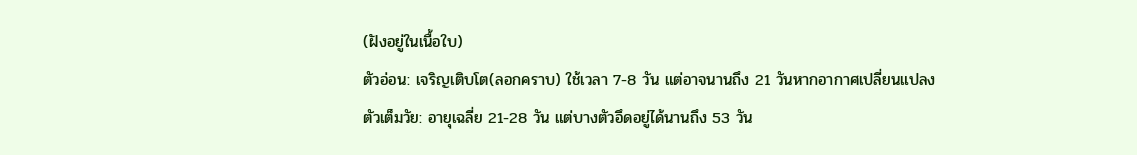(ฝังอยู่ในเนื้อใบ)
ตัวอ่อน: เจริญเติบโต(ลอกคราบ) ใช้เวลา 7-8 วัน แต่อาจนานถึง 21 วันหากอากาศเปลี่ยนแปลง
ตัวเต็มวัย: อายุเฉลี่ย 21-28 วัน แต่บางตัวอึดอยู่ได้นานถึง 53 วัน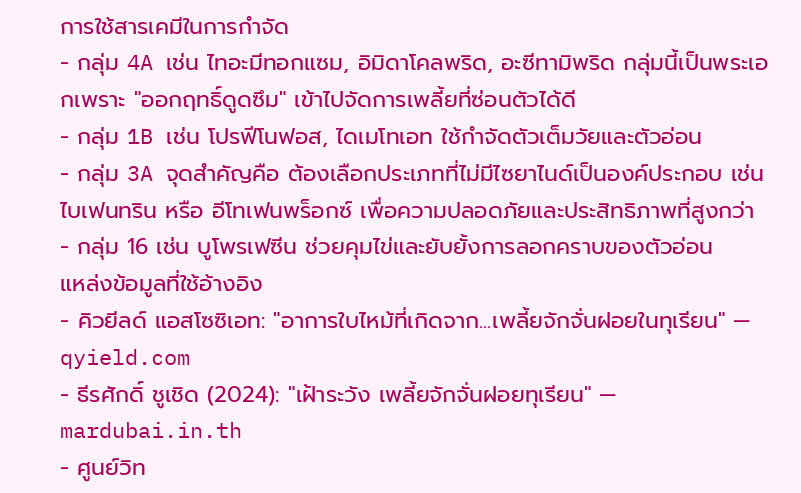การใช้สารเคมีในการกำจัด
- กลุ่ม 4A เช่น ไทอะมีทอกแซม, อิมิดาโคลพริด, อะซีทามิพริด กลุ่มนี้เป็นพระเอกเพราะ "ออกฤทธิ์ดูดซึม" เข้าไปจัดการเพลี้ยที่ซ่อนตัวได้ดี
- กลุ่ม 1B เช่น โปรฟีโนฟอส, ไดเมโทเอท ใช้กำจัดตัวเต็มวัยและตัวอ่อน
- กลุ่ม 3A จุดสำคัญคือ ต้องเลือกประเภทที่ไม่มีไซยาไนด์เป็นองค์ประกอบ เช่น ไบเฟนทริน หรือ อีโทเฟนพร็อกซ์ เพื่อความปลอดภัยและประสิทธิภาพที่สูงกว่า
- กลุ่ม 16 เช่น บูโพรเฟซีน ช่วยคุมไข่และยับยั้งการลอกคราบของตัวอ่อน
แหล่งข้อมูลที่ใช้อ้างอิง
- คิวยีลด์ แอสโซซิเอท: "อาการใบไหม้ที่เกิดจาก...เพลี้ยจักจั่นฝอยในทุเรียน" — qyield.com
- ธีรศักดิ์ ชูเชิด (2024): "เฝ้าระวัง เพลี้ยจักจั่นฝอยทุเรียน" — mardubai.in.th
- ศูนย์วิท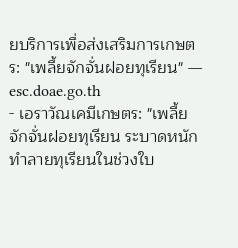ยบริการเพื่อส่งเสริมการเกษตร: "เพลี้ยจักจั่นฝอยทุเรียน" — esc.doae.go.th
- เอราวัณเคมีเกษตร: "เพลี้ยจักจั่นฝอยทุเรียน ระบาดหนัก ทำลายทุเรียนในช่วงใบ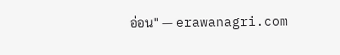อ่อน" — erawanagri.com